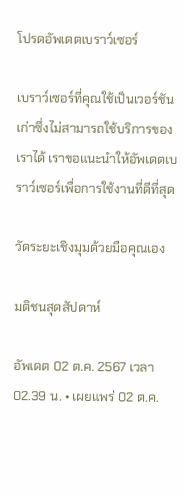โปรดอัพเดตเบราว์เซอร์

เบราว์เซอร์ที่คุณใช้เป็นเวอร์ชันเก่าซึ่งไม่สามารถใช้บริการของเราได้ เราขอแนะนำให้อัพเดตเบราว์เซอร์เพื่อการใช้งานที่ดีที่สุด

วัดระยะเชิงมุมด้วยมือคุณเอง

มติชนสุดสัปดาห์

อัพเดต 02 ต.ค. 2567 เวลา 02.39 น. • เผยแพร่ 02 ต.ค.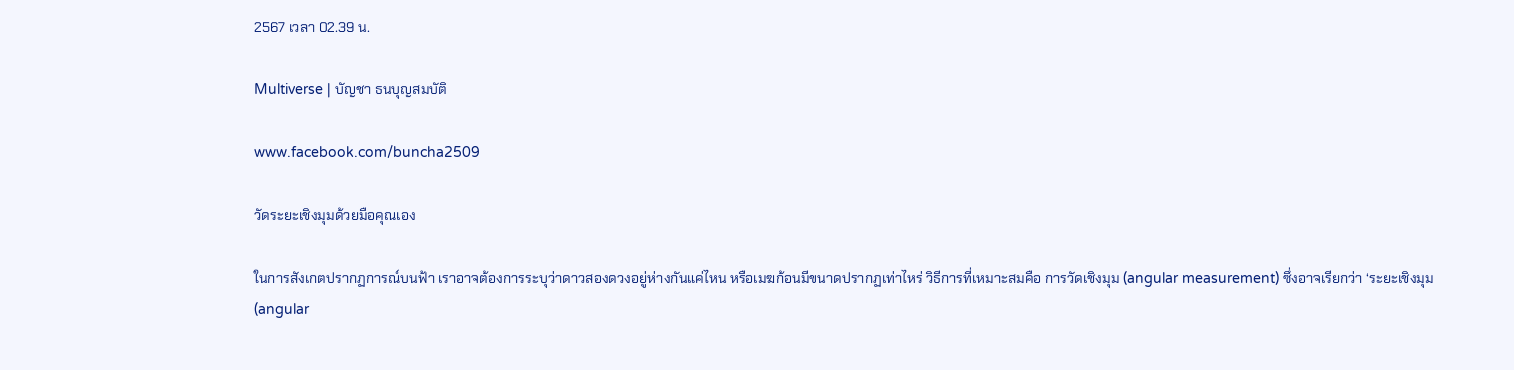2567 เวลา 02.39 น.

Multiverse | บัญชา ธนบุญสมบัติ

www.facebook.com/buncha2509

วัดระยะเชิงมุมด้วยมือคุณเอง

ในการสังเกตปรากฏการณ์บนฟ้า เราอาจต้องการระบุว่าดาวสองดวงอยู่ห่างกันแค่ไหน หรือเมฆก้อนมีขนาดปรากฏเท่าไหร่ วิธีการที่เหมาะสมคือ การวัดเชิงมุม (angular measurement) ซึ่งอาจเรียกว่า ‘ระยะเชิงมุม (angular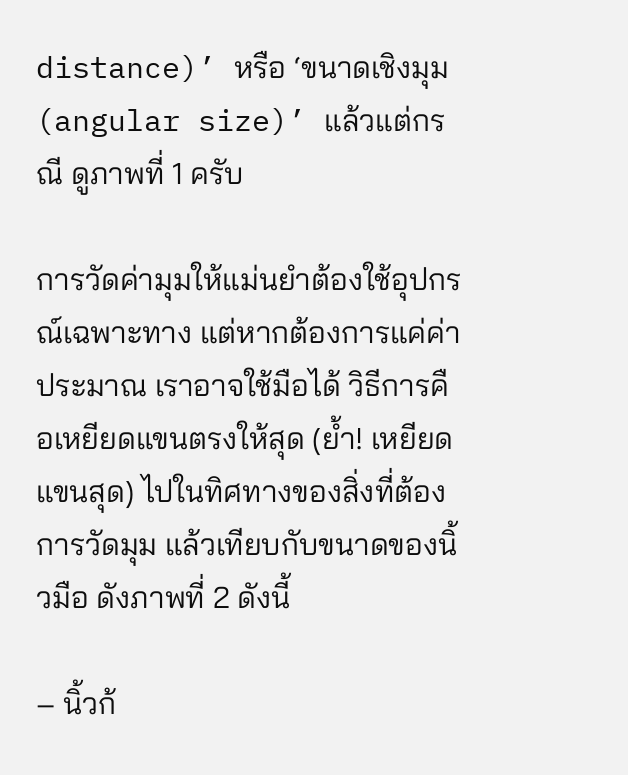distance)’ หรือ ‘ขนาดเชิงมุม (angular size)’ แล้วแต่กรณี ดูภาพที่ 1 ครับ

การวัดค่ามุมให้แม่นยำต้องใช้อุปกรณ์เฉพาะทาง แต่หากต้องการแค่ค่าประมาณ เราอาจใช้มือได้ วิธีการคือเหยียดแขนตรงให้สุด (ย้ำ! เหยียดแขนสุด) ไปในทิศทางของสิ่งที่ต้องการวัดมุม แล้วเทียบกับขนาดของนิ้วมือ ดังภาพที่ 2 ดังนี้

– นิ้วก้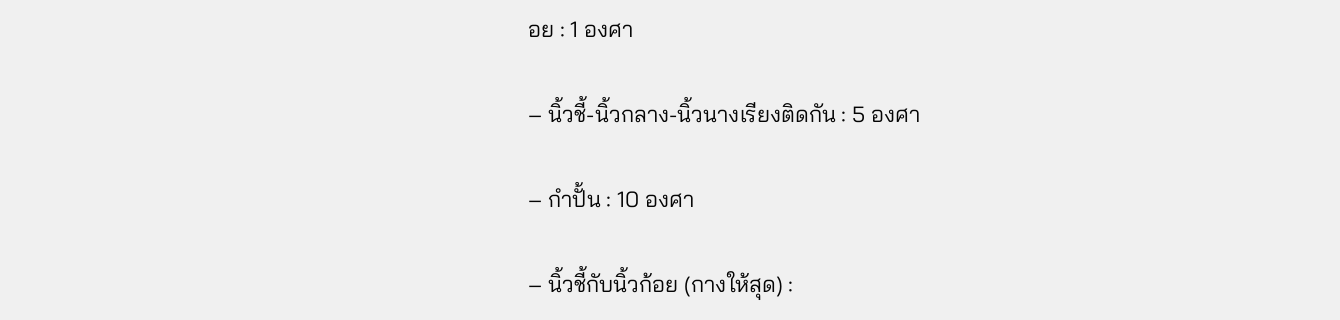อย : 1 องศา

– นิ้วชี้-นิ้วกลาง-นิ้วนางเรียงติดกัน : 5 องศา

– กำปั้น : 10 องศา

– นิ้วชี้กับนิ้วก้อย (กางให้สุด) :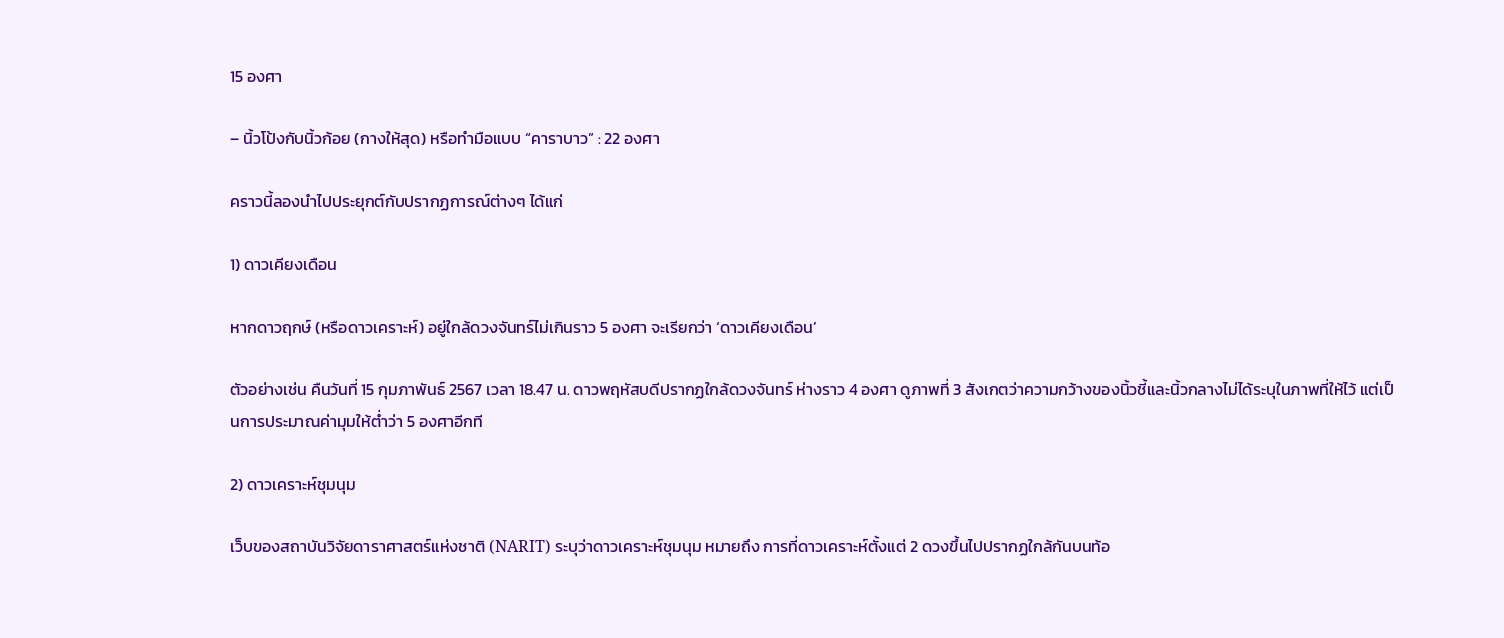15 องศา

– นิ้วโป้งกับนิ้วก้อย (กางให้สุด) หรือทำมือแบบ “คาราบาว” : 22 องศา

คราวนี้ลองนำไปประยุกต์กับปรากฏการณ์ต่างๆ ได้แก่

1) ดาวเคียงเดือน

หากดาวฤกษ์ (หรือดาวเคราะห์) อยู่ใกล้ดวงจันทร์ไม่เกินราว 5 องศา จะเรียกว่า ‘ดาวเคียงเดือน’

ตัวอย่างเช่น คืนวันที่ 15 กุมภาพันธ์ 2567 เวลา 18.47 น. ดาวพฤหัสบดีปรากฏใกล้ดวงจันทร์ ห่างราว 4 องศา ดูภาพที่ 3 สังเกตว่าความกว้างของนิ้วชี้และนิ้วกลางไม่ได้ระบุในภาพที่ให้ไว้ แต่เป็นการประมาณค่ามุมให้ต่ำว่า 5 องศาอีกที

2) ดาวเคราะห์ชุมนุม

เว็บของสถาบันวิจัยดาราศาสตร์แห่งชาติ (NARIT) ระบุว่าดาวเคราะห์ชุมนุม หมายถึง การที่ดาวเคราะห์ตั้งแต่ 2 ดวงขึ้นไปปรากฏใกล้กันบนท้อ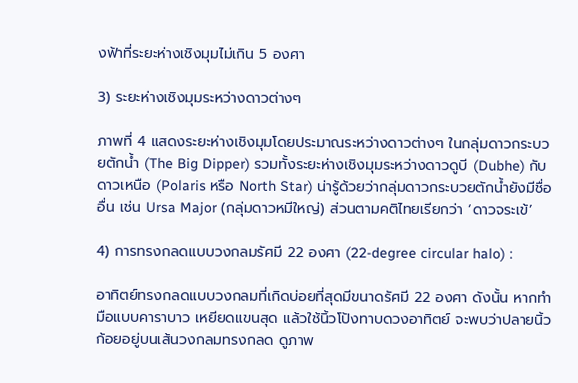งฟ้าที่ระยะห่างเชิงมุมไม่เกิน 5 องศา

3) ระยะห่างเชิงมุมระหว่างดาวต่างๆ

ภาพที่ 4 แสดงระยะห่างเชิงมุมโดยประมาณระหว่างดาวต่างๆ ในกลุ่มดาวกระบวยตักน้ำ (The Big Dipper) รวมทั้งระยะห่างเชิงมุมระหว่างดาวดูบี (Dubhe) กับดาวเหนือ (Polaris หรือ North Star) น่ารู้ด้วยว่ากลุ่มดาวกระบวยตักน้ำยังมีชื่ออื่น เช่น Ursa Major (กลุ่มดาวหมีใหญ่) ส่วนตามคติไทยเรียกว่า ‘ดาวจระเข้’

4) การทรงกลดแบบวงกลมรัศมี 22 องศา (22-degree circular halo) :

อาทิตย์ทรงกลดแบบวงกลมที่เกิดบ่อยที่สุดมีขนาดรัศมี 22 องศา ดังนั้น หากทำมือแบบคาราบาว เหยียดแขนสุด แล้วใช้นิ้วโป้งทาบดวงอาทิตย์ จะพบว่าปลายนิ้วก้อยอยู่บนเส้นวงกลมทรงกลด ดูภาพ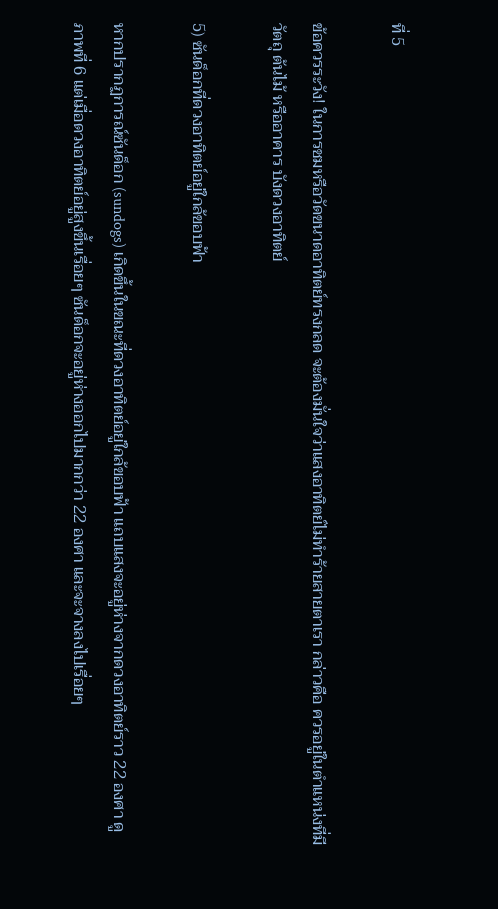ที่ 5

ข้อควรระวัง! ในการชมหรือวัดขนาดอาทิตย์ทรงกลด จะต้องมั่นใจว่าแสงอาทิตย์ไม่ทำร้ายสายตาเรา กล่าวคือ ควรอยู่ในตำแหน่งที่มีวัตถุ ต้นไม้ หรืออาคาร บังดวงอาทิตย์

5) ซันด็อกที่ดวงอาทิตย์อยู่ใกล้ขอบฟ้า

หากปรากฏการณ์ซันด็อก (sundogs) เกิดขึ้นในขณะที่ดวงอาทิตย์อยู่ใกล้ขอบฟ้า แถบแสงจะอยู่ห่างจากดวงอาทิตย์ราว 22 องศา ดูภาพที่ 6 แต่เมื่อดวงอาทิตย์อยู่สูงขึ้นเรื่อยๆ ซันด็อกจะอยู่ห่างออกไปมากกว่า 22 องศา และจะจางลงไปเรื่อยๆ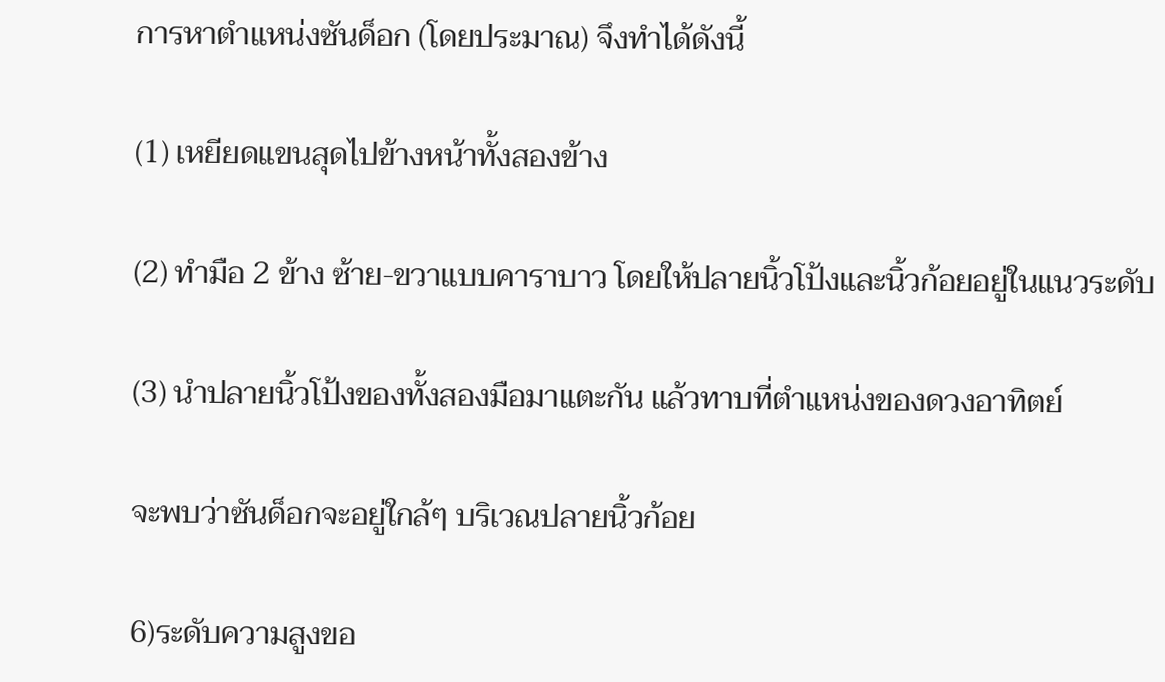การหาตำแหน่งซันด็อก (โดยประมาณ) จึงทำได้ดังนี้

(1) เหยียดแขนสุดไปข้างหน้าทั้งสองข้าง

(2) ทำมือ 2 ข้าง ซ้าย-ขวาแบบคาราบาว โดยให้ปลายนิ้วโป้งและนิ้วก้อยอยู่ในแนวระดับ

(3) นำปลายนิ้วโป้งของทั้งสองมือมาแตะกัน แล้วทาบที่ตำแหน่งของดวงอาทิตย์

จะพบว่าซันด็อกจะอยู่ใกล้ๆ บริเวณปลายนิ้วก้อย

6)ระดับความสูงขอ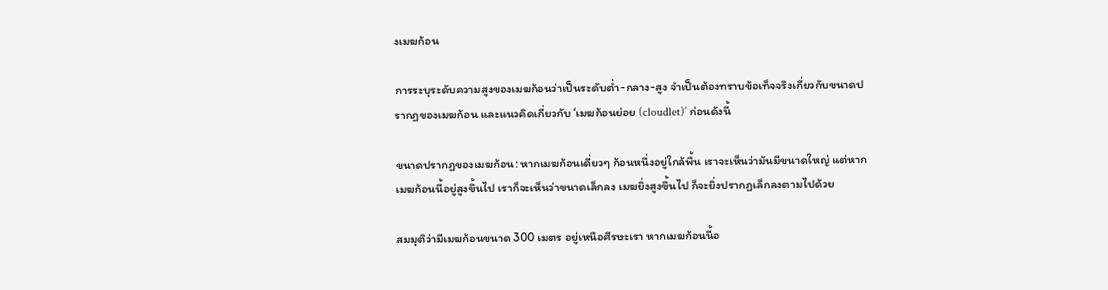งเมฆก้อน

การระบุระดับความสูงของเมฆก้อนว่าเป็นระดับต่ำ-กลาง-สูง จำเป็นต้องทราบข้อเท็จจริงเกี่ยวกับขนาดปรากฏของเมฆก้อน และแนวคิดเกี่ยวกับ ‘เมฆก้อนย่อย (cloudlet)’ ก่อนดังนี้

ขนาดปรากฏของเมฆก้อน: หากเมฆก้อนเดี่ยวๆ ก้อนหนึ่งอยู่ใกล้พื้น เราจะเห็นว่ามันมีขนาดใหญ่ แต่หากเมฆก้อนนี้อยู่สูงขึ้นไป เราก็จะเห็นว่าขนาดเล็กลง เมฆยิ่งสูงขึ้นไป ก็จะยิ่งปรากฏเล็กลงตามไปด้วย

สมมุติว่ามีเมฆก้อนขนาด 300 เมตร อยู่เหนือศีรษะเรา หากเมฆก้อนนี้อ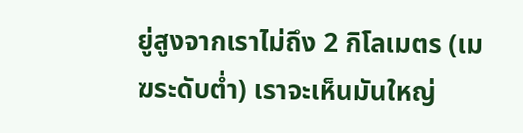ยู่สูงจากเราไม่ถึง 2 กิโลเมตร (เมฆระดับต่ำ) เราจะเห็นมันใหญ่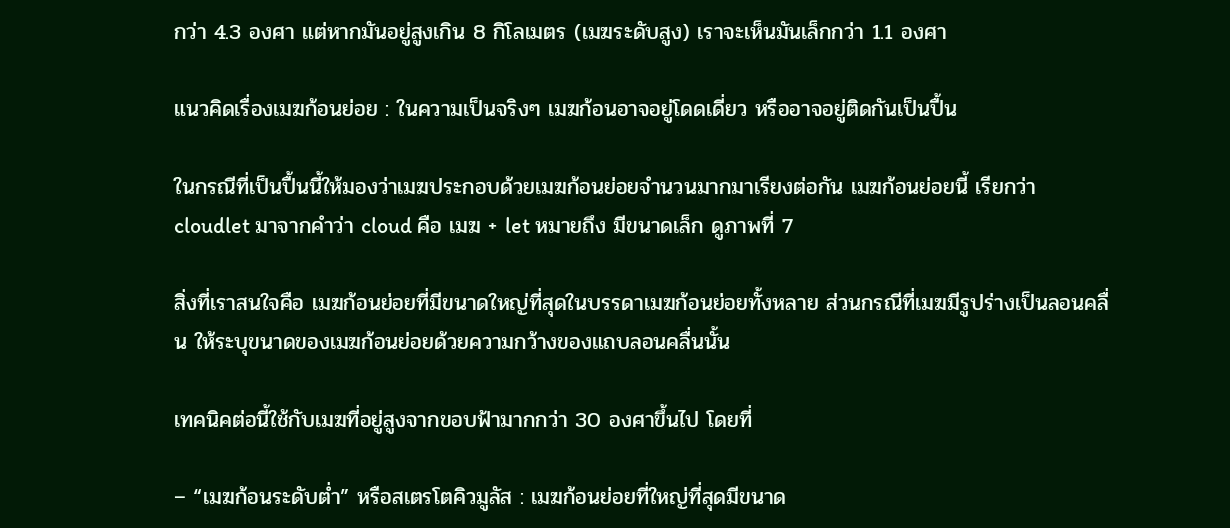กว่า 4.3 องศา แต่หากมันอยู่สูงเกิน 8 กิโลเมตร (เมฆระดับสูง) เราจะเห็นมันเล็กกว่า 1.1 องศา

แนวคิดเรื่องเมฆก้อนย่อย : ในความเป็นจริงๆ เมฆก้อนอาจอยู่โดดเดี่ยว หรืออาจอยู่ติดกันเป็นปื้น

ในกรณีที่เป็นปื้นนี้ให้มองว่าเมฆประกอบด้วยเมฆก้อนย่อยจำนวนมากมาเรียงต่อกัน เมฆก้อนย่อยนี้ เรียกว่า cloudlet มาจากคำว่า cloud คือ เมฆ + let หมายถึง มีขนาดเล็ก ดูภาพที่ 7

สิ่งที่เราสนใจคือ เมฆก้อนย่อยที่มีขนาดใหญ่ที่สุดในบรรดาเมฆก้อนย่อยทั้งหลาย ส่วนกรณีที่เมฆมีรูปร่างเป็นลอนคลื่น ให้ระบุขนาดของเมฆก้อนย่อยด้วยความกว้างของแถบลอนคลื่นนั้น

เทคนิคต่อนี้ใช้กับเมฆที่อยู่สูงจากขอบฟ้ามากกว่า 30 องศาขึ้นไป โดยที่

– “เมฆก้อนระดับต่ำ” หรือสเตรโตคิวมูลัส : เมฆก้อนย่อยที่ใหญ่ที่สุดมีขนาด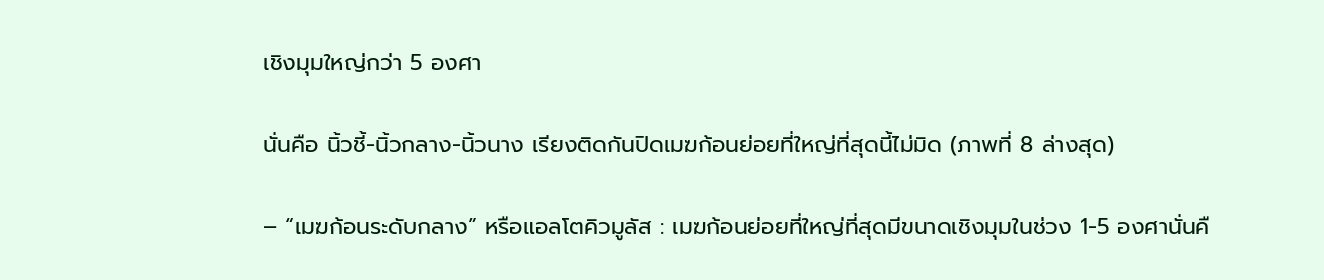เชิงมุมใหญ่กว่า 5 องศา

นั่นคือ นิ้วชี้-นิ้วกลาง-นิ้วนาง เรียงติดกันปิดเมฆก้อนย่อยที่ใหญ่ที่สุดนี้ไม่มิด (ภาพที่ 8 ล่างสุด)

– “เมฆก้อนระดับกลาง” หรือแอลโตคิวมูลัส : เมฆก้อนย่อยที่ใหญ่ที่สุดมีขนาดเชิงมุมในช่วง 1-5 องศานั่นคื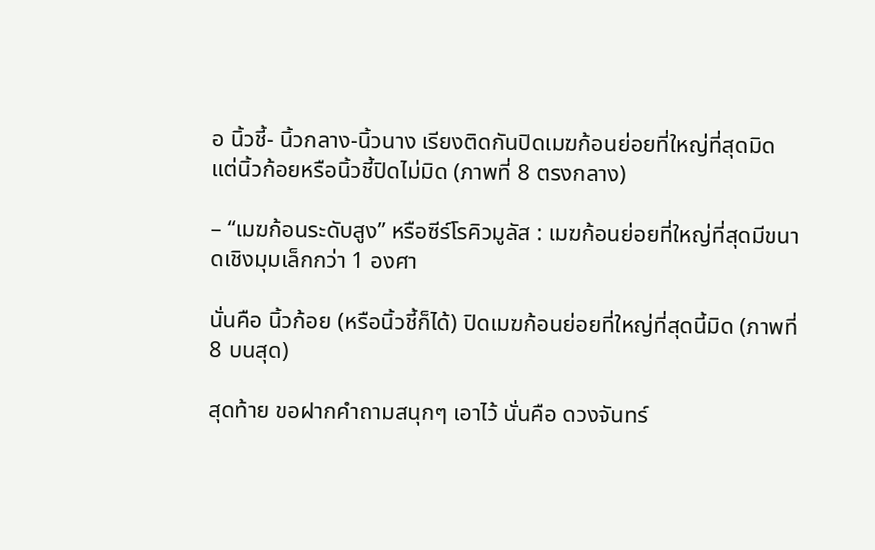อ นิ้วชี้- นิ้วกลาง-นิ้วนาง เรียงติดกันปิดเมฆก้อนย่อยที่ใหญ่ที่สุดมิด แต่นิ้วก้อยหรือนิ้วชี้ปิดไม่มิด (ภาพที่ 8 ตรงกลาง)

– “เมฆก้อนระดับสูง” หรือซีร์โรคิวมูลัส : เมฆก้อนย่อยที่ใหญ่ที่สุดมีขนาดเชิงมุมเล็กกว่า 1 องศา

นั่นคือ นิ้วก้อย (หรือนิ้วชี้ก็ได้) ปิดเมฆก้อนย่อยที่ใหญ่ที่สุดนี้มิด (ภาพที่ 8 บนสุด)

สุดท้าย ขอฝากคำถามสนุกๆ เอาไว้ นั่นคือ ดวงจันทร์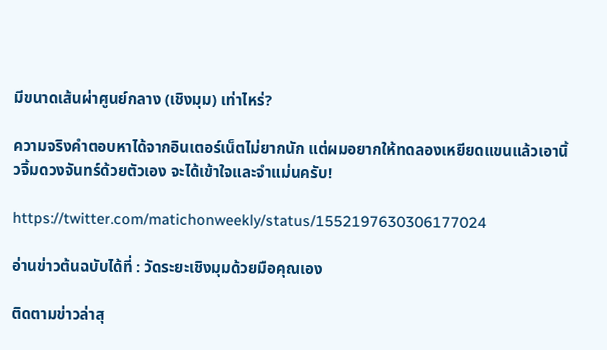มีขนาดเส้นผ่าศูนย์กลาง (เชิงมุม) เท่าไหร่?

ความจริงคำตอบหาได้จากอินเตอร์เน็ตไม่ยากนัก แต่ผมอยากให้ทดลองเหยียดแขนแล้วเอานิ้วจิ้มดวงจันทร์ด้วยตัวเอง จะได้เข้าใจและจำแม่นครับ!

https://twitter.com/matichonweekly/status/1552197630306177024

อ่านข่าวต้นฉบับได้ที่ : วัดระยะเชิงมุมด้วยมือคุณเอง

ติดตามข่าวล่าสุ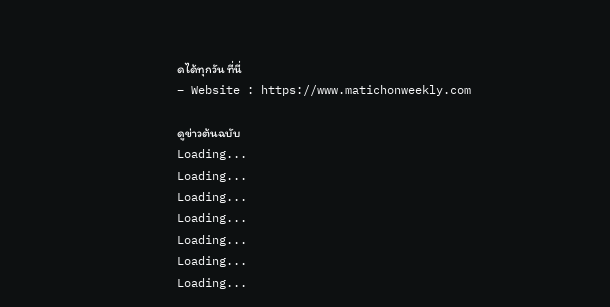ดได้ทุกวัน ที่นี่
– Website : https://www.matichonweekly.com

ดูข่าวต้นฉบับ
Loading...
Loading...
Loading...
Loading...
Loading...
Loading...
Loading...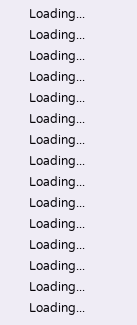Loading...
Loading...
Loading...
Loading...
Loading...
Loading...
Loading...
Loading...
Loading...
Loading...
Loading...
Loading...
Loading...
Loading...
Loading...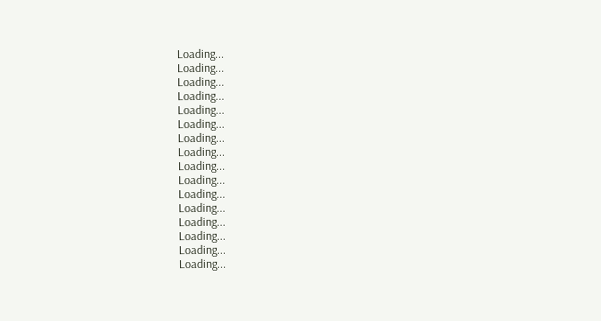Loading...
Loading...
Loading...
Loading...
Loading...
Loading...
Loading...
Loading...
Loading...
Loading...
Loading...
Loading...
Loading...
Loading...
Loading...
Loading...